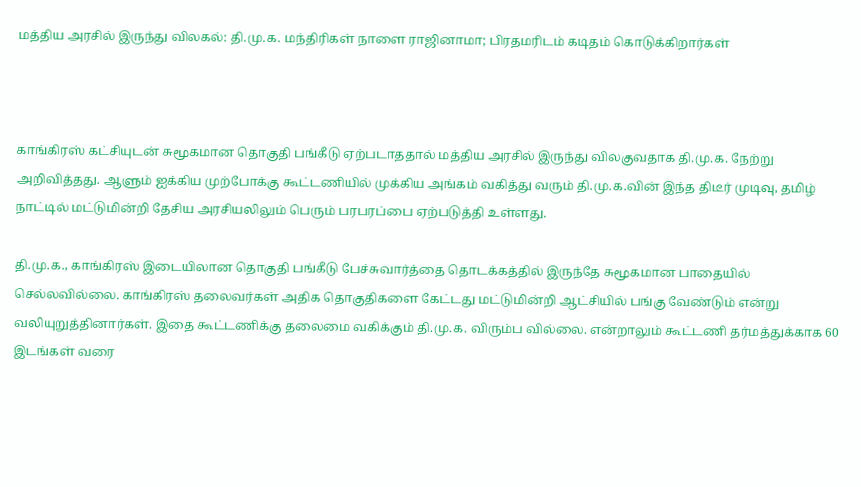மத்திய அரசில் இருந்து விலகல்: தி.மு.க. மந்திரிகள் நாளை ராஜினாமா; பிரதமரிடம் கடிதம் கொடுக்கிறார்கள்



காங்கிரஸ் கட்சியுடன் சுமூகமான தொகுதி பங்கீடு ஏற்படாததால் மத்திய அரசில் இருந்து விலகுவதாக தி.மு.க. நேற்று அறிவித்தது. ஆளும் ஐக்கிய முற்போக்கு கூட்டணியில் முக்கிய அங்கம் வகித்து வரும் தி.மு.க.வின் இந்த திடீர் முடிவு, தமிழ் நாட்டில் மட்டுமின்றி தேசிய அரசியலிலும் பெரும் பரபரப்பை ஏற்படுத்தி உள்ளது.

தி.மு.க., காங்கிரஸ் இடையிலான தொகுதி பங்கீடு பேச்சுவார்த்தை தொடக்கத்தில் இருந்தே சுமூகமான பாதையில் செல்லவில்லை. காங்கிரஸ் தலைவர்கள் அதிக தொகுதிகளை கேட்டது மட்டுமின்றி ஆட்சியில் பங்கு வேண்டும் என்று வலியுறுத்தினார்கள். இதை கூட்டணிக்கு தலைமை வகிக்கும் தி.மு.க. விரும்ப வில்லை. என்றாலும் கூட்டணி தர்மத்துக்காக 60 இடங்கள் வரை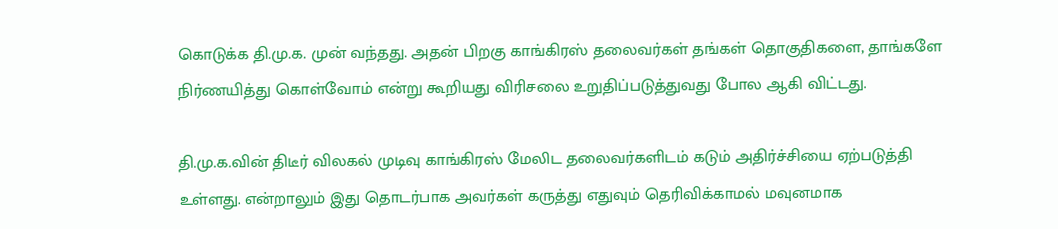கொடுக்க தி.மு.க. முன் வந்தது. அதன் பிறகு காங்கிரஸ் தலைவர்கள் தங்கள் தொகுதிகளை, தாங்களே நிர்ணயித்து கொள்வோம் என்று கூறியது விரிசலை உறுதிப்படுத்துவது போல ஆகி விட்டது.

தி.மு.க.வின் திடீர் விலகல் முடிவு காங்கிரஸ் மேலிட தலைவர்களிடம் கடும் அதிர்ச்சியை ஏற்படுத்தி உள்ளது. என்றாலும் இது தொடர்பாக அவர்கள் கருத்து எதுவும் தெரிவிக்காமல் மவுனமாக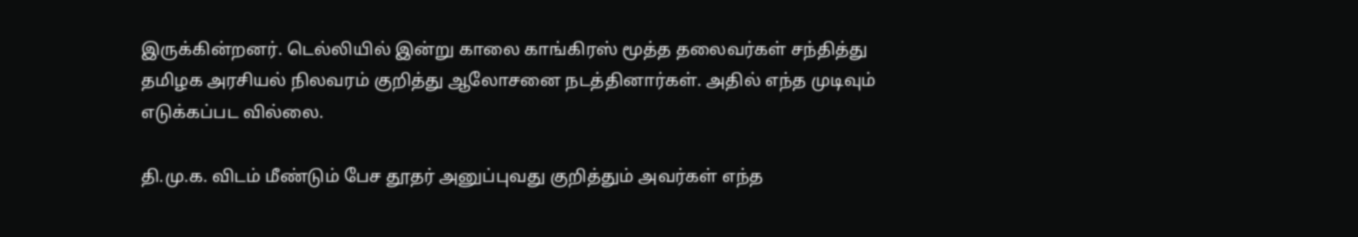இருக்கின்றனர். டெல்லியில் இன்று காலை காங்கிரஸ் மூத்த தலைவர்கள் சந்தித்து தமிழக அரசியல் நிலவரம் குறித்து ஆலோசனை நடத்தினார்கள். அதில் எந்த முடிவும் எடுக்கப்பட வில்லை.

தி.மு.க. விடம் மீண்டும் பேச தூதர் அனுப்புவது குறித்தும் அவர்கள் எந்த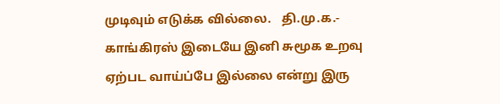முடிவும் எடுக்க வில்லை.   தி.மு.க.- காங்கிரஸ் இடையே இனி சுமூக உறவு ஏற்பட வாய்ப்பே இல்லை என்று இரு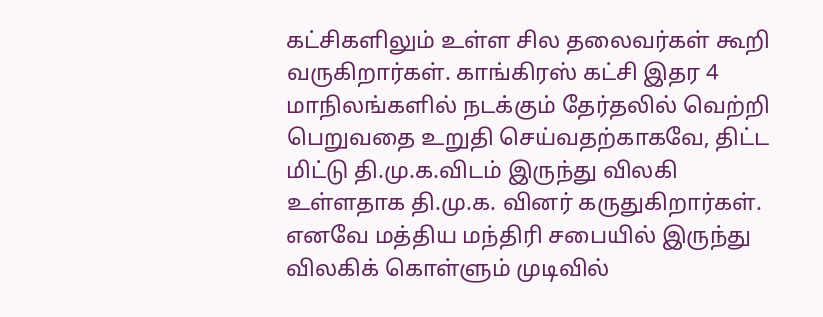கட்சிகளிலும் உள்ள சில தலைவர்கள் கூறி வருகிறார்கள். காங்கிரஸ் கட்சி இதர 4 மாநிலங்களில் நடக்கும் தேர்தலில் வெற்றி பெறுவதை உறுதி செய்வதற்காகவே, திட்ட மிட்டு தி.மு.க.விடம் இருந்து விலகி உள்ளதாக தி.மு.க. வினர் கருதுகிறார்கள். எனவே மத்திய மந்திரி சபையில் இருந்து விலகிக் கொள்ளும் முடிவில்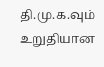தி.மு.க.வும் உறுதியான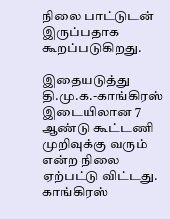நிலை பாட்டுடன் இருப்பதாக கூறப்படுகிறது.

இதையடுத்து தி.மு.க.-காங்கிரஸ் இடையிலான 7 ஆண்டு கூட்டணி முறிவுக்கு வரும் என்ற நிலை ஏற்பட்டு விட்டது.   காங்கிரஸ்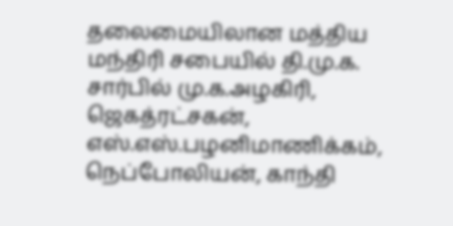தலைமையிலான மத்திய மந்திரி சபையில் தி.மு.க. சார்பில் மு.க.அழகிரி, ஜெகத்ரட்சகன், எஸ்.எஸ்.பழனிமாணிக்கம், நெப்போலியன், காந்தி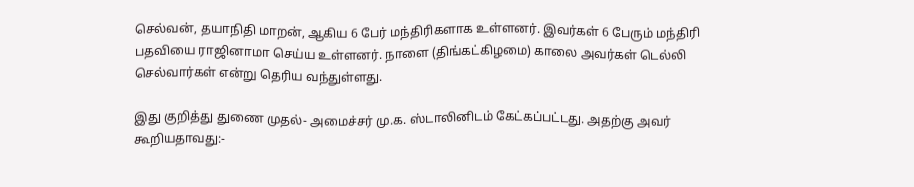செல்வன், தயாநிதி மாறன், ஆகிய 6 பேர் மந்திரிகளாக உள்ளனர். இவர்கள் 6 பேரும் மந்திரி பதவியை ராஜினாமா செய்ய உள்ளனர். நாளை (திங்கட்கிழமை) காலை அவர்கள் டெல்லி செல்வார்கள் என்று தெரிய வந்துள்ளது.

இது குறித்து துணை முதல்- அமைச்சர் மு.க. ஸ்டாலினிடம் கேட்கப்பட்டது. அதற்கு அவர் கூறியதாவது:-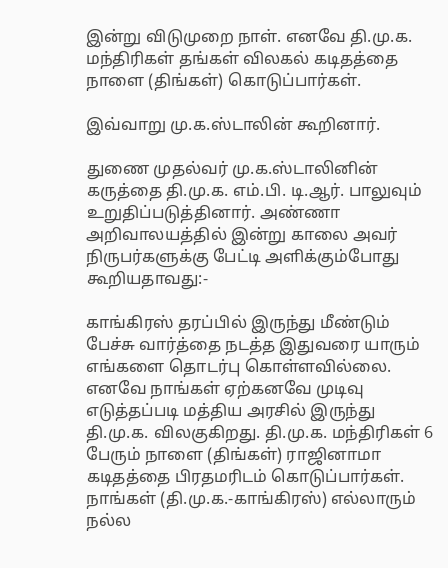இன்று விடுமுறை நாள். எனவே தி.மு.க. மந்திரிகள் தங்கள் விலகல் கடிதத்தை நாளை (திங்கள்) கொடுப்பார்கள்.

இவ்வாறு மு.க.ஸ்டாலின் கூறினார்.

துணை முதல்வர் மு.க.ஸ்டாலினின் கருத்தை தி.மு.க. எம்.பி. டி.ஆர். பாலுவும் உறுதிப்படுத்தினார். அண்ணா அறிவாலயத்தில் இன்று காலை அவர் நிருபர்களுக்கு பேட்டி அளிக்கும்போது கூறியதாவது:-

காங்கிரஸ் தரப்பில் இருந்து மீண்டும் பேச்சு வார்த்தை நடத்த இதுவரை யாரும் எங்களை தொடர்பு கொள்ளவில்லை. எனவே நாங்கள் ஏற்கனவே முடிவு எடுத்தப்படி மத்திய அரசில் இருந்து தி.மு.க. விலகுகிறது. தி.மு.க. மந்திரிகள் 6 பேரும் நாளை (திங்கள்) ராஜினாமா கடிதத்தை பிரதமரிடம் கொடுப்பார்கள். நாங்கள் (தி.மு.க.-காங்கிரஸ்) எல்லாரும் நல்ல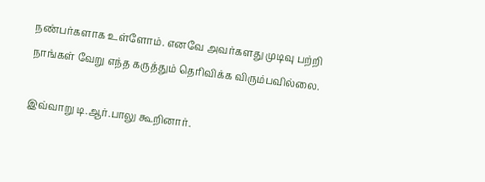நண்பர்களாக உள்ளோம். எனவே அவர்களது முடிவு பற்றி நாங்கள் வேறு எந்த கருத்தும் தெரிவிக்க விரும்பவில்லை.

இவ்வாறு டி.ஆர்.பாலு கூறினார்.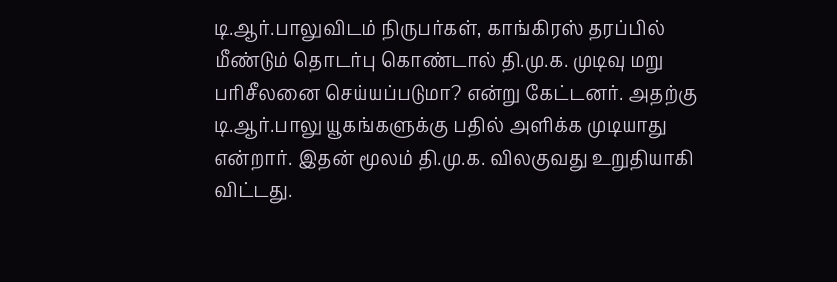டி.ஆர்.பாலுவிடம் நிருபர்கள், காங்கிரஸ் தரப்பில் மீண்டும் தொடர்பு கொண்டால் தி.மு.க. முடிவு மறு பரிசீலனை செய்யப்படுமா? என்று கேட்டனர். அதற்கு டி.ஆர்.பாலு யூகங்களுக்கு பதில் அளிக்க முடியாது என்றார். இதன் மூலம் தி.மு.க. விலகுவது உறுதியாகி விட்டது.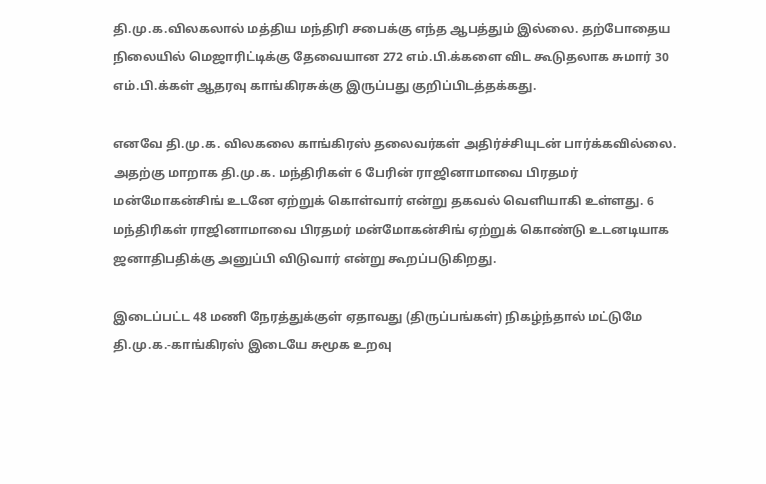தி.மு.க.விலகலால் மத்திய மந்திரி சபைக்கு எந்த ஆபத்தும் இல்லை. தற்போதைய நிலையில் மெஜாரிட்டிக்கு தேவையான 272 எம்.பி.க்களை விட கூடுதலாக சுமார் 30 எம்.பி.க்கள் ஆதரவு காங்கிரசுக்கு இருப்பது குறிப்பிடத்தக்கது.

எனவே தி.மு.க. விலகலை காங்கிரஸ் தலைவர்கள் அதிர்ச்சியுடன் பார்க்கவில்லை. அதற்கு மாறாக தி.மு.க. மந்திரிகள் 6 பேரின் ராஜினாமாவை பிரதமர் மன்மோகன்சிங் உடனே ஏற்றுக் கொள்வார் என்று தகவல் வெளியாகி உள்ளது. 6 மந்திரிகள் ராஜினாமாவை பிரதமர் மன்மோகன்சிங் ஏற்றுக் கொண்டு உடனடியாக ஜனாதிபதிக்கு அனுப்பி விடுவார் என்று கூறப்படுகிறது.

இடைப்பட்ட 48 மணி நேரத்துக்குள் ஏதாவது (திருப்பங்கள்) நிகழ்ந்தால் மட்டுமே தி.மு.க.-காங்கிரஸ் இடையே சுமூக உறவு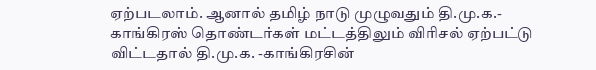ஏற்படலாம். ஆனால் தமிழ் நாடு முழுவதும் தி.மு.க.- காங்கிரஸ் தொண்டர்கள் மட்டத்திலும் விரிசல் ஏற்பட்டு விட்டதால் தி.மு.க. -காங்கிரசின்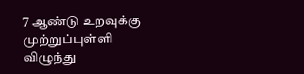7 ஆண்டு உறவுக்கு முற்றுப்புள்ளி விழுந்து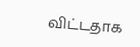விட்டதாக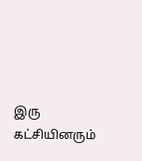இரு கட்சியினரும்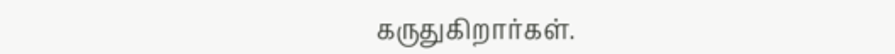கருதுகிறார்கள்.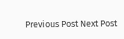Previous Post Next Post